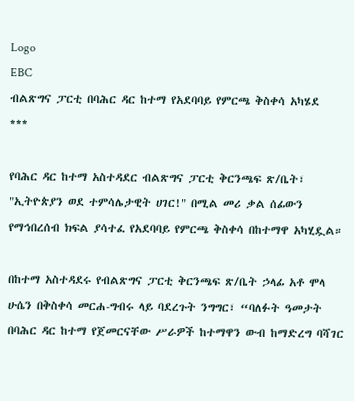Logo
EBC
ብልጽግና ፓርቲ በባሕር ዳር ከተማ የአደባባይ የምርጫ ቅስቀሳ አካሄደ
***

የባሕር ዳር ከተማ አስተዳደር ብልጽግና ፓርቲ ቅርንጫፍ ጽ/ቤት፣ "ኢትዮጵያን ወደ ተምሳሌታዊት ሀገር!" በሚል መሪ ቃል ሰፊውን የማኅበረሰብ ክፍል ያሳተፈ የአደባባይ የምርጫ ቅስቀሳ በከተማዋ አካሂዷል።

በከተማ አስተዳደሩ የብልጽግና ፓርቲ ቅርንጫፍ ጽ/ቤት ኃላፊ አቶ ሞላ ሁሴን በቅስቀሳ መርሐ-ግብሩ ላይ ባደረጉት ንግግር፣ “ባለፉት ዓመታት በባሕር ዳር ከተማ የጀመርናቸው ሥራዎች ከተማዋን ውብ ከማድረግ ባሻገር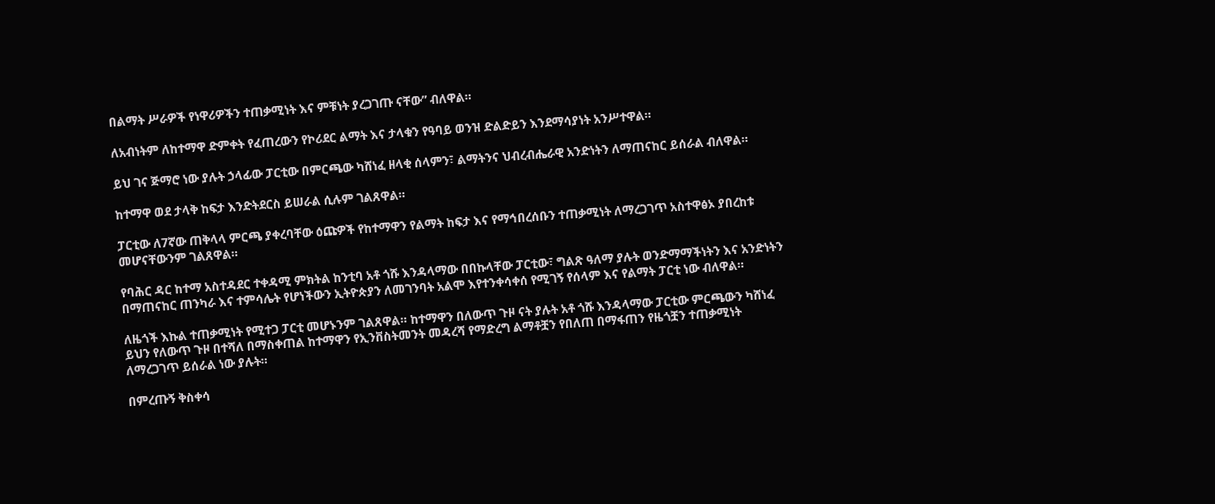በልማት ሥራዎች የነዋሪዎችን ተጠቃሚነት እና ምቹነት ያረጋገጡ ናቸው” ብለዋል።

ለአብነትም ለከተማዋ ድምቀት የፈጠረውን የኮሪደር ልማት እና ታላቁን የዓባይ ወንዝ ድልድይን እንደማሳያነት አንሥተዋል።

ይህ ገና ጅማሮ ነው ያሉት ኃላፊው ፓርቲው በምርጫው ካሸነፈ ዘላቂ ሰላምን፣ ልማትንና ህብረብሔራዊ አንድነትን ለማጠናከር ይሰራል ብለዋል።

ከተማዋ ወደ ታላቅ ከፍታ እንድትደርስ ይሠራል ሲሉም ገልጸዋል።

ፓርቲው ለ7ኛው ጠቅላላ ምርጫ ያቀረባቸው ዕጩዎች የከተማዋን የልማት ከፍታ እና የማኅበረሰቡን ተጠቃሚነት ለማረጋገጥ አስተዋፅኦ ያበረከቱ መሆናቸውንም ገልጸዋል።

የባሕር ዳር ከተማ አስተዳደር ተቀዳሚ ምክትል ከንቲባ አቶ ጎሹ እንዳላማው በበኩላቸው ፓርቲው፣ ግልጽ ዓለማ ያሉት ወንድማማችነትን እና አንድነትን በማጠናከር ጠንካራ እና ተምሳሌት የሆነችውን ኢትዮጵያን ለመገንባት አልሞ እየተንቀሳቀሰ የሚገኝ የሰላም እና የልማት ፓርቲ ነው ብለዋል።

ለዜጎች እኩል ተጠቃሚነት የሚተጋ ፓርቲ መሆኑንም ገልጸዋል። ከተማዋን በለውጥ ጉዞ ናት ያሉት አቶ ጎሹ እንዳላማው ፓርቲው ምርጫውን ካሸነፈ ይህን የለውጥ ጉዞ በተሻለ በማስቀጠል ከተማዋን የኢንቨስትመንት መዳረሻ የማድረግ ልማቶቿን የበለጠ በማፋጠን የዜጎቿን ተጠቃሚነት ለማረጋገጥ ይሰራል ነው ያሉት።

በምረጡኝ ቅስቀሳ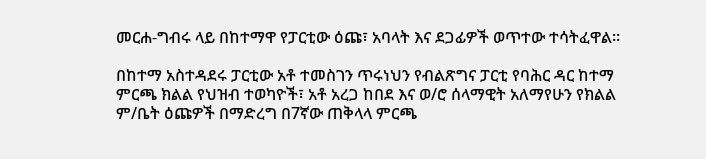መርሐ-ግብሩ ላይ በከተማዋ የፓርቲው ዕጩ፣ አባላት እና ደጋፊዎች ወጥተው ተሳትፈዋል።

በከተማ አስተዳደሩ ፓርቲው አቶ ተመስገን ጥሩነህን የብልጽግና ፓርቲ የባሕር ዳር ከተማ ምርጫ ክልል የህዝብ ተወካዮች፣ አቶ አረጋ ከበደ እና ወ/ሮ ሰላማዊት አለማየሁን የክልል ም/ቤት ዕጩዎች በማድረግ በ7ኛው ጠቅላላ ምርጫ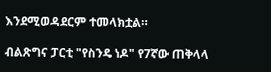እንደሚወዳደርም ተመላክቷል።

ብልጽግና ፓርቲ "የስንዴ ነዶ" የ7ኛው ጠቅላላ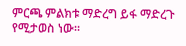ምርጫ ምልክቱ ማድረግ ይፋ ማድረጉ የሚታወስ ነው።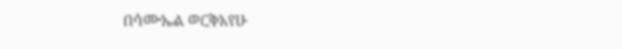በሳሙኤል ወርቅአየሁ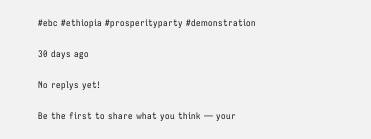#ebc #ethiopia #prosperityparty #demonstration

30 days ago

No replys yet!

Be the first to share what you think — your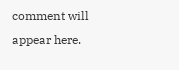comment will appear here.